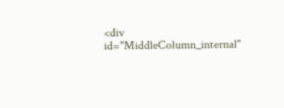<div id="MiddleColumn_internal"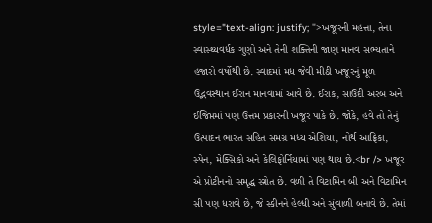style="text-align: justify; ">ખજૂરની મહત્તા, તેના સ્વાસ્થ્યવર્ધક ગુણો અને તેની શક્તિની જાણ માનવ સભ્યતાને હજારો વર્ષોથી છે. સ્વાદમાં મધ જેવી મીઠી ખજૂરનું મૂળ ઉદ્ભવસ્થાન ઈરાન માનવામાં આવે છે. ઈરાક, સાઉદી અરબ અને ઈજિપ્તમાં પણ ઉત્તમ પ્રકારની ખજૂર પાકે છે. જોકે, હવે તો તેનું ઉત્પાદન ભારત સહિત સમગ્ર મધ્ય એશિયા, નોર્થ આફ્રિકા, સ્પેન, મેક્સિકો અને કેલિફોર્નિયામાં પણ થાય છે.<br /> ખજૂર એ પ્રોટીનનો સમૃદ્ધ સ્ત્રોત છે. વળી તે વિટામિન બી અને વિટામિન સી પણ ધરાવે છે, જે સ્કીનને હેલ્ધી અને સુંવાળી બનાવે છે. તેમાં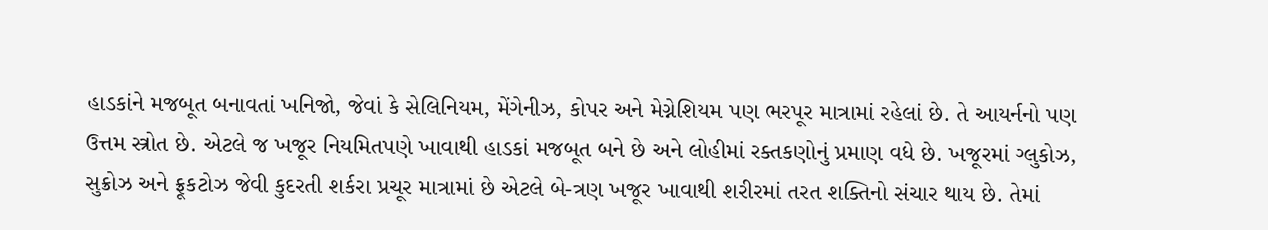હાડકાંને મજબૂત બનાવતાં ખનિજો, જેવાં કે સેલિનિયમ, મેંગેનીઝ, કોપર અને મેગ્નેશિયમ પણ ભરપૂર માત્રામાં રહેલાં છે. તે આયર્નનો પણ ઉત્તમ સ્ત્રોત છે. એટલે જ ખજૂર નિયમિતપણે ખાવાથી હાડકાં મજબૂત બને છે અને લોહીમાં રક્તકણોનું પ્રમાણ વધે છે. ખજૂરમાં ગ્લુકોઝ, સુક્રોઝ અને ફ્રૂકટોઝ જેવી કુદરતી શર્કરા પ્રચૂર માત્રામાં છે એટલે બે-ત્રણ ખજૂર ખાવાથી શરીરમાં તરત શક્તિનો સંચાર થાય છે. તેમાં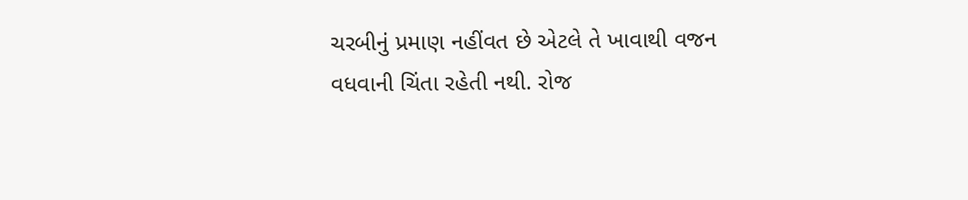ચરબીનું પ્રમાણ નહીંવત છે એટલે તે ખાવાથી વજન વધવાની ચિંતા રહેતી નથી. રોજ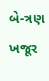બે-ત્રણ ખજૂર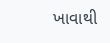ખાવાથી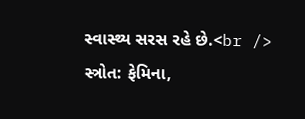સ્વાસ્થ્ય સરસ રહે છે.<br /> સ્ત્રોત: ફેમિના,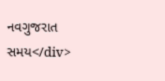નવગુજરાત સમય</div>